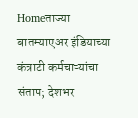Homeताज्या बातम्याएअर इंडियाच्या कंत्राटी कर्मचाऱ्यांचा संताप; देशभर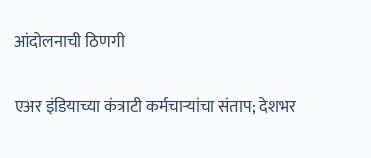आंदोलनाची ठिणगी

एअर इंडियाच्या कंत्राटी कर्मचाऱ्यांचा संताप; देशभर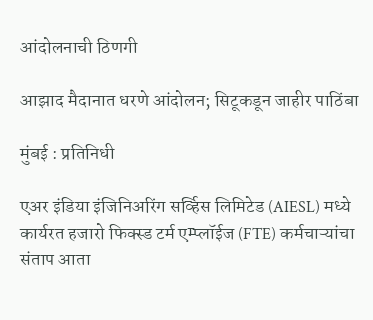आंदोलनाची ठिणगी

आझाद मैदानात धरणे आंदोलन; सिटूकडून जाहीर पाठिंबा

मुंबई : प्रतिनिधी

एअर इंडिया इंजिनिअरिंग सर्व्हिस लिमिटेड (AIESL) मध्ये कार्यरत हजारो फिक्स्ड टर्म एम्प्लॉईज (FTE) कर्मचाऱ्यांचा संताप आता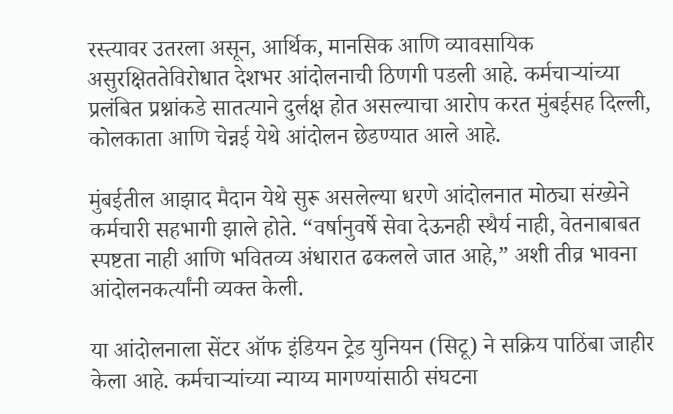रस्त्यावर उतरला असून, आर्थिक, मानसिक आणि व्यावसायिक असुरक्षिततेविरोधात देशभर आंदोलनाची ठिणगी पडली आहे. कर्मचाऱ्यांच्या प्रलंबित प्रश्नांकडे सातत्याने दुर्लक्ष होत असल्याचा आरोप करत मुंबईसह दिल्ली, कोलकाता आणि चेन्नई येथे आंदोलन छेडण्यात आले आहे.

मुंबईतील आझाद मैदान येथे सुरू असलेल्या धरणे आंदोलनात मोठ्या संख्येने कर्मचारी सहभागी झाले होते. “वर्षानुवर्षे सेवा देऊनही स्थैर्य नाही, वेतनाबाबत स्पष्टता नाही आणि भवितव्य अंधारात ढकलले जात आहे,” अशी तीव्र भावना आंदोलनकर्त्यांनी व्यक्त केली.

या आंदोलनाला सेंटर ऑफ इंडियन ट्रेड युनियन (सिटू) ने सक्रिय पाठिंबा जाहीर केला आहे. कर्मचाऱ्यांच्या न्याय्य मागण्यांसाठी संघटना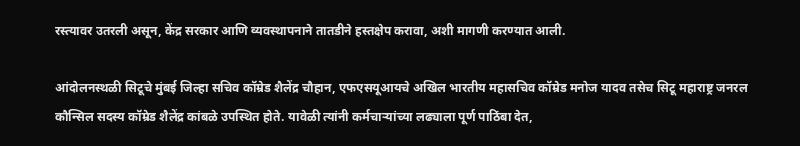रस्त्यावर उतरली असून, केंद्र सरकार आणि व्यवस्थापनाने तातडीने हस्तक्षेप करावा, अशी मागणी करण्यात आली.

आंदोलनस्थळी सिटूचे मुंबई जिल्हा सचिव कॉम्रेड शैलेंद्र चौहान, एफएसयूआयचे अखिल भारतीय महासचिव कॉम्रेड मनोज यादव तसेच सिटू महाराष्ट्र जनरल कौन्सिल सदस्य कॉम्रेड शैलेंद्र कांबळे उपस्थित होते. यावेळी त्यांनी कर्मचाऱ्यांच्या लढ्याला पूर्ण पाठिंबा देत,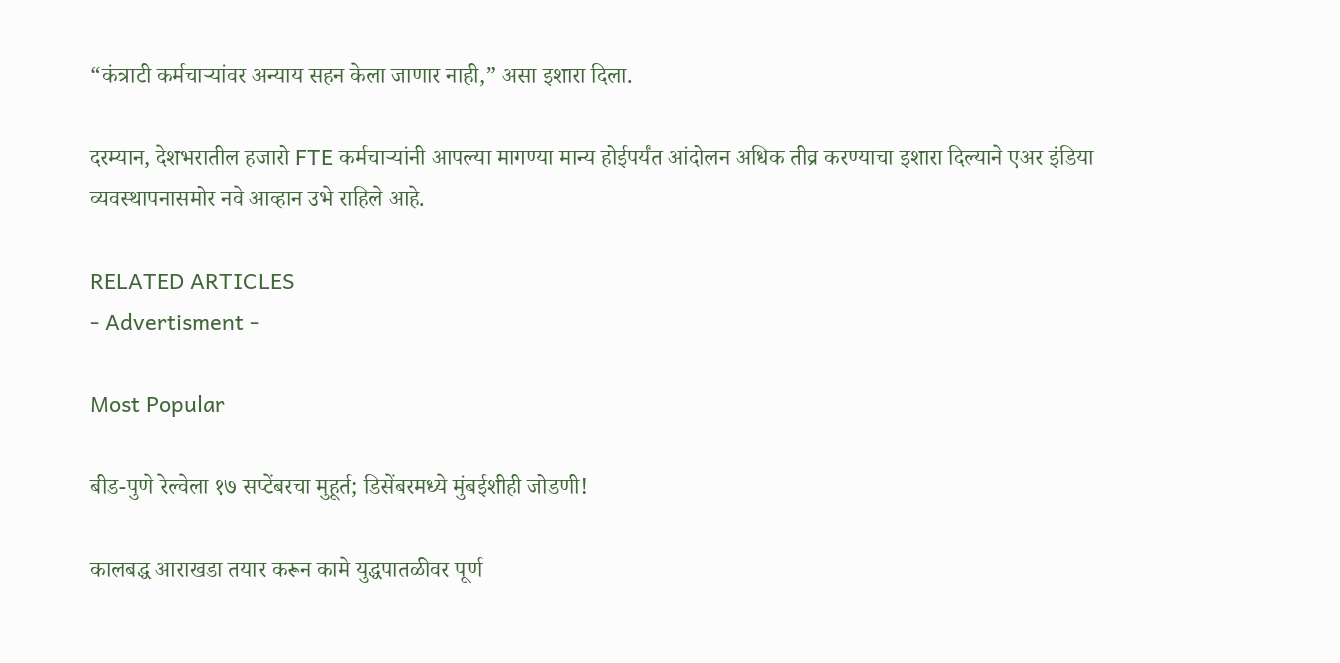“कंत्राटी कर्मचाऱ्यांवर अन्याय सहन केला जाणार नाही,” असा इशारा दिला.

दरम्यान, देशभरातील हजारो FTE कर्मचाऱ्यांनी आपल्या मागण्या मान्य होईपर्यंत आंदोलन अधिक तीव्र करण्याचा इशारा दिल्याने एअर इंडिया व्यवस्थापनासमोर नवे आव्हान उभे राहिले आहे.

RELATED ARTICLES
- Advertisment -

Most Popular

बीड-पुणे रेल्वेला १७ सप्टेंबरचा मुहूर्त; डिसेंबरमध्ये मुंबईशीही जोडणी!

कालबद्ध आराखडा तयार करून कामे युद्धपातळीवर पूर्ण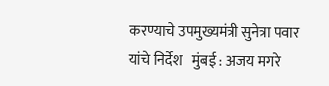करण्याचे उपमुख्यमंत्री सुनेत्रा पवार यांचे निर्देश   मुंबई : अजय मगरे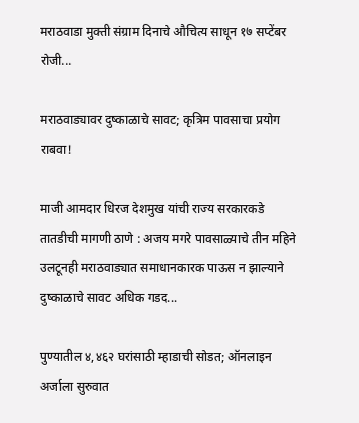मराठवाडा मुक्ती संग्राम दिनाचे औचित्य साधून १७ सप्टेंबर रोजी...

मराठवाड्यावर दुष्काळाचे सावट; कृत्रिम पावसाचा प्रयोग राबवा!

माजी आमदार धिरज देशमुख यांची राज्य सरकारकडे तातडीची मागणी ठाणे : अजय मगरे पावसाळ्याचे तीन महिने उलटूनही मराठवाड्यात समाधानकारक पाऊस न झाल्याने दुष्काळाचे सावट अधिक गडद...

पुण्यातील ४,४६२ घरांसाठी म्हाडाची सोडत; ऑनलाइन अर्जाला सुरुवात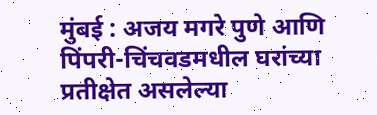मुंबई : अजय मगरे पुणे आणि पिंपरी-चिंचवडमधील घरांच्या प्रतीक्षेत असलेल्या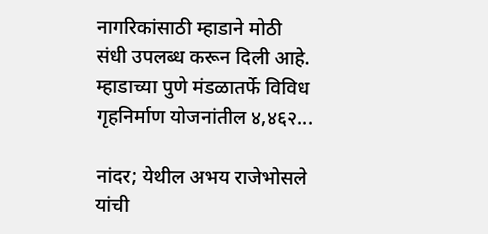नागरिकांसाठी म्हाडाने मोठी संधी उपलब्ध करून दिली आहे. म्हाडाच्या पुणे मंडळातर्फे विविध गृहनिर्माण योजनांतील ४,४६२...

नांदर; येथील अभय राजेभोसले यांची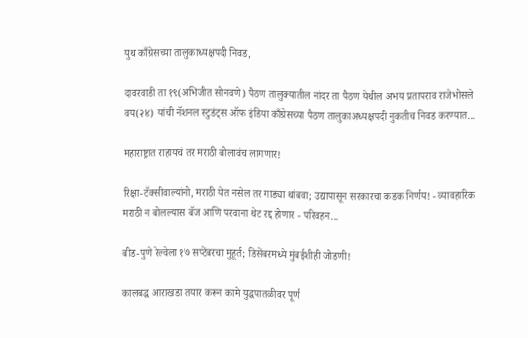युथ काँग्रेसच्या तालुकाध्यक्षपदी निवड,

दावरवाडी ता १९(अभिजीत सोनवणे) पैठण तालुक्यातील नांदर ता पैठण येथील अभय प्रतापराव राजेभोसले वय(२४) यांची नॅशनल स्टुडंट्स ऑफ इंडिया काँग्रेसच्या पैठण तालुकाअध्यक्षपदी नुकतीच निवड करण्यात...

महाराष्ट्रात राहायचं तर मराठी बोलावंच लागणार!

रिक्षा-टॅक्सीवाल्यांनो, मराठी येत नसेल तर गाड्या थांबवा; उद्यापासून सरकारचा कडक निर्णय! - व्यावहारिक मराठी न बोलल्यास बॅज आणि परवाना थेट रद्द होणार - परिवहन...

बीड-पुणे रेल्वेला १७ सप्टेंबरचा मुहूर्त; डिसेंबरमध्ये मुंबईशीही जोडणी!

कालबद्ध आराखडा तयार करून कामे युद्धपातळीवर पूर्ण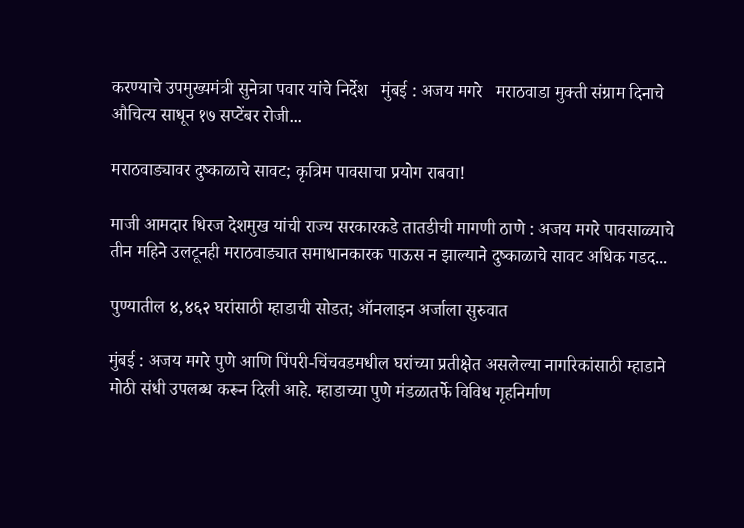करण्याचे उपमुख्यमंत्री सुनेत्रा पवार यांचे निर्देश   मुंबई : अजय मगरे   मराठवाडा मुक्ती संग्राम दिनाचे औचित्य साधून १७ सप्टेंबर रोजी...

मराठवाड्यावर दुष्काळाचे सावट; कृत्रिम पावसाचा प्रयोग राबवा!

माजी आमदार धिरज देशमुख यांची राज्य सरकारकडे तातडीची मागणी ठाणे : अजय मगरे पावसाळ्याचे तीन महिने उलटूनही मराठवाड्यात समाधानकारक पाऊस न झाल्याने दुष्काळाचे सावट अधिक गडद...

पुण्यातील ४,४६२ घरांसाठी म्हाडाची सोडत; ऑनलाइन अर्जाला सुरुवात

मुंबई : अजय मगरे पुणे आणि पिंपरी-चिंचवडमधील घरांच्या प्रतीक्षेत असलेल्या नागरिकांसाठी म्हाडाने मोठी संधी उपलब्ध करून दिली आहे. म्हाडाच्या पुणे मंडळातर्फे विविध गृहनिर्माण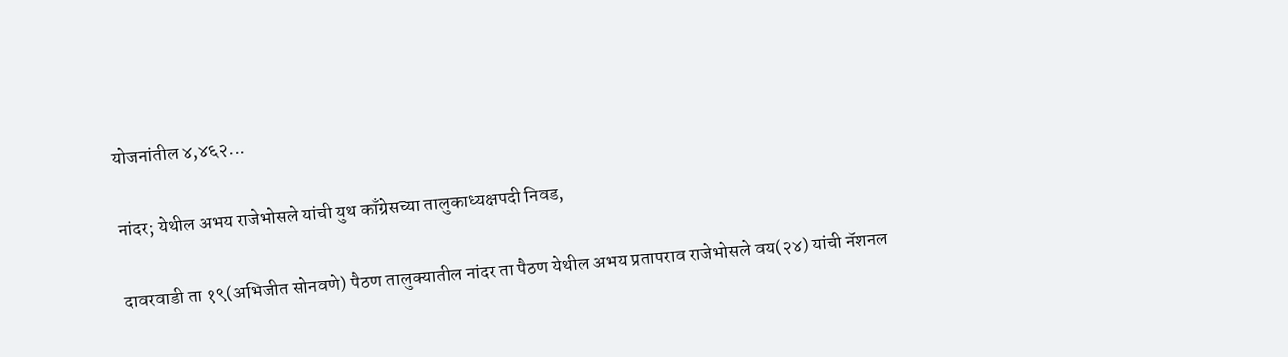योजनांतील ४,४६२...

नांदर; येथील अभय राजेभोसले यांची युथ काँग्रेसच्या तालुकाध्यक्षपदी निवड,

दावरवाडी ता १९(अभिजीत सोनवणे) पैठण तालुक्यातील नांदर ता पैठण येथील अभय प्रतापराव राजेभोसले वय(२४) यांची नॅशनल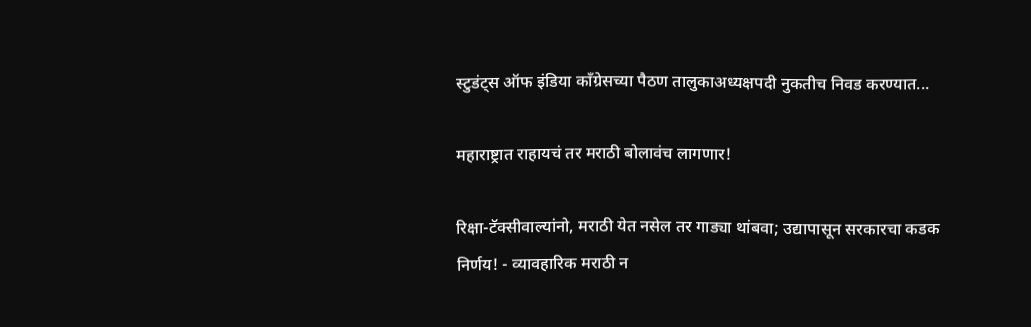स्टुडंट्स ऑफ इंडिया काँग्रेसच्या पैठण तालुकाअध्यक्षपदी नुकतीच निवड करण्यात...

महाराष्ट्रात राहायचं तर मराठी बोलावंच लागणार!

रिक्षा-टॅक्सीवाल्यांनो, मराठी येत नसेल तर गाड्या थांबवा; उद्यापासून सरकारचा कडक निर्णय! - व्यावहारिक मराठी न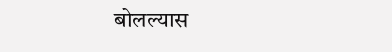बोलल्यास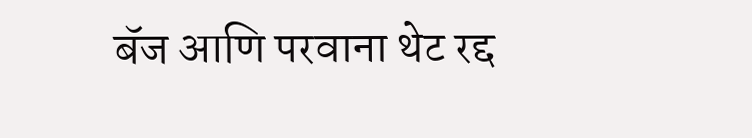बॅज आणि परवाना थेट रद्द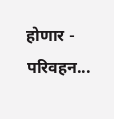होणार - परिवहन...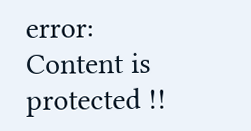error: Content is protected !!